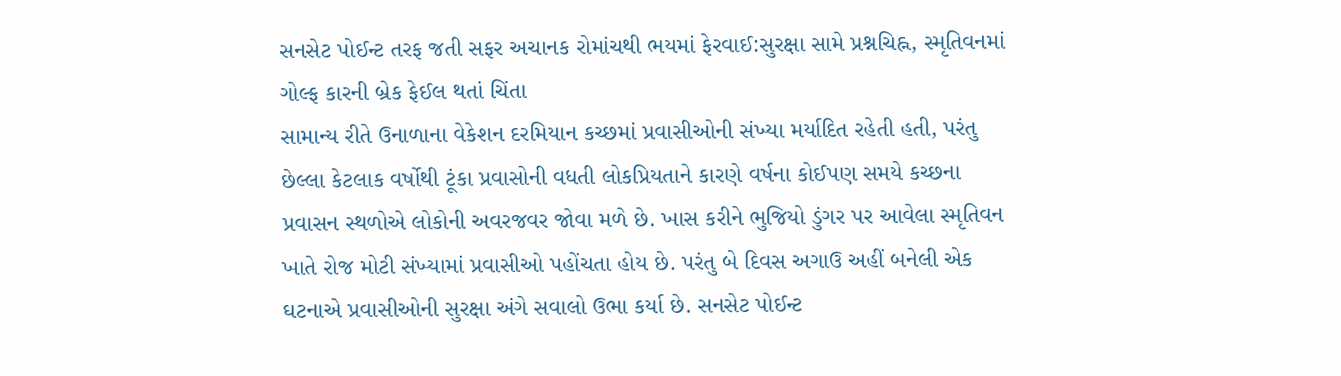સનસેટ પોઈન્ટ તરફ જતી સફર અચાનક રોમાંચથી ભયમાં ફેરવાઈ:સુરક્ષા સામે પ્રશ્નચિહ્ન, સ્મૃતિવનમાં ગોલ્ફ કારની બ્રેક ફેઈલ થતાં ચિંતા
સામાન્ય રીતે ઉનાળાના વેકેશન દરમિયાન કચ્છમાં પ્રવાસીઓની સંખ્યા મર્યાદિત રહેતી હતી, પરંતુ છેલ્લા કેટલાક વર્ષોથી ટૂંકા પ્રવાસોની વધતી લોકપ્રિયતાને કારણે વર્ષના કોઈપણ સમયે કચ્છના પ્રવાસન સ્થળોએ લોકોની અવરજવર જોવા મળે છે. ખાસ કરીને ભુજિયો ડુંગર પર આવેલા સ્મૃતિવન ખાતે રોજ મોટી સંખ્યામાં પ્રવાસીઓ પહોંચતા હોય છે. પરંતુ બે દિવસ અગાઉ અહીં બનેલી એક ઘટનાએ પ્રવાસીઓની સુરક્ષા અંગે સવાલો ઉભા કર્યા છે. સનસેટ પોઈન્ટ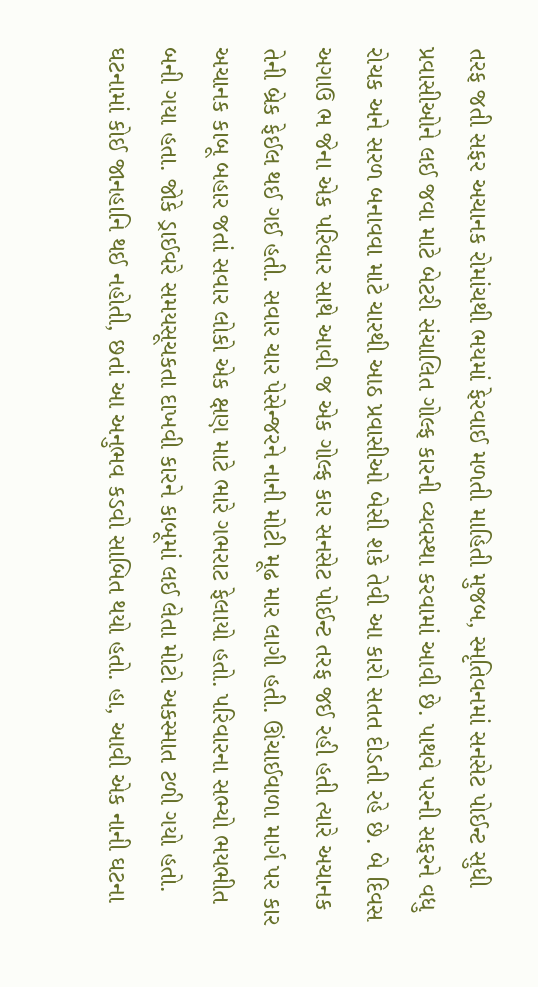તરફ જતી સફર અચાનક રોમાંચથી ભયમાં ફેરવાઈ મળતી માહિતી મુજબ, સ્મૃતિવનમાં સનસેટ પોઈન્ટ સુધી પ્રવાસીઓને લઈ જવા માટે બેટરી સંચાલિત ગોલ્ફ કારની વ્યવસ્થા કરવામાં આવી છે. પાથવે પરની સફરને વધુ રોચક અને સરળ બનાવવા માટે ચારથી આઠ પ્રવાસીઓ બેસી શકે તેવી આ કારો સતત દોડતી રહે છે. બે દિવસ અગાઉ ભ જેના એક પરિવાર સાથે આવી જ એક ગોલ્ફ કાર સનસેટ પોઈન્ટ તરફ જઈ રહી હતી ત્યારે અચાનક તેની બ્રેક ફેઈલ થઈ ગઈ હતી. સવાર ચાર પેસેન્જરને નાની મોટી મૂઢ માર લાગી હતી. ઊંચાઈવાળા માર્ગ પર કાર અચાનક કાબૂ બહાર જતાં સવાર લોકો એક ક્ષણ માટે ભારે ગભરાટ ફેલાયો હતો. પરિવારના સભ્યો ભયભીત બની ગયા હતા. જોકે ડ્રાઈવરે સમયસૂચકતા દાખવી કારને કાબૂમાં લઈ લેતા મોટો અકસ્માત ટળી ગયો હતો. ઘટનામાં કોઈ જાનહાનિ થઈ નહોતી, છતાં આ અનુભવ કડવો સાબિત થયો હતો. હા, આવી એક નાની ઘટના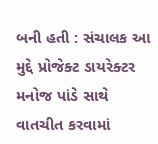બની હતી : સંચાલક આ મુદ્દે પ્રોજેક્ટ ડાયરેક્ટર મનોજ પાંડે સાથે વાતચીત કરવામાં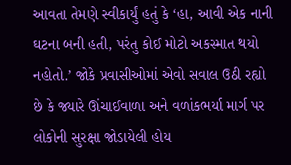આવતા તેમણે સ્વીકાર્યું હતું કે ‘હા, આવી એક નાની ઘટના બની હતી, પરંતુ કોઈ મોટો અકસ્માત થયો નહોતો.’ જોકે પ્રવાસીઓમાં એવો સવાલ ઉઠી રહ્યો છે કે જ્યારે ઊંચાઈવાળા અને વળાંકભર્યા માર્ગ પર લોકોની સુરક્ષા જોડાયેલી હોય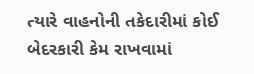ત્યારે વાહનોની તકેદારીમાં કોઈ બેદરકારી કેમ રાખવામાં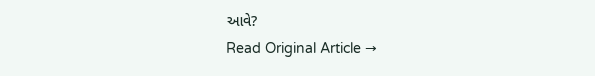આવે?
Read Original Article →